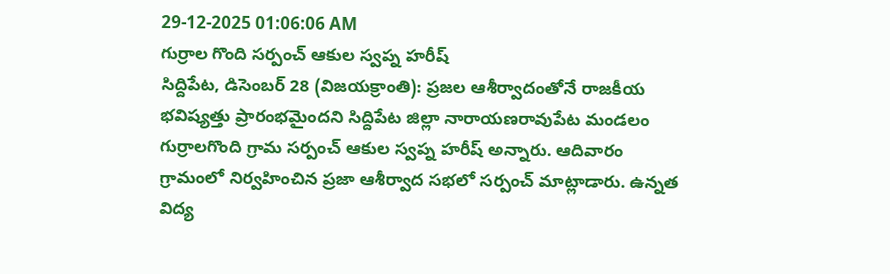29-12-2025 01:06:06 AM
గుర్రాల గొంది సర్పంచ్ ఆకుల స్వప్న హరీష్
సిద్దిపేట, డిసెంబర్ 28 (విజయక్రాంతి): ప్రజల ఆశీర్వాదంతోనే రాజకీయ భవిష్యత్తు ప్రారంభమైందని సిద్దిపేట జిల్లా నారాయణరావుపేట మండలం గుర్రాలగొంది గ్రామ సర్పంచ్ ఆకుల స్వప్న హరీష్ అన్నారు. ఆదివారం గ్రామంలో నిర్వహించిన ప్రజా ఆశీర్వాద సభలో సర్పంచ్ మాట్లాడారు. ఉన్నత విద్య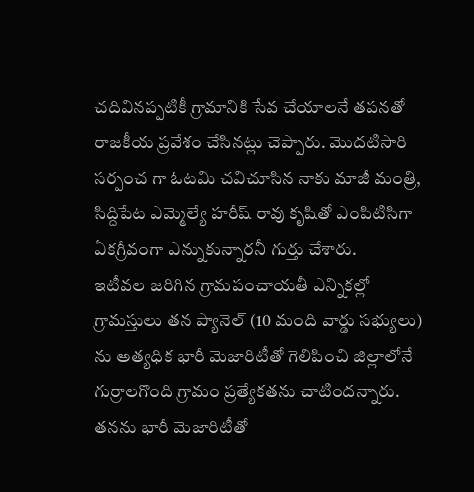చదివినప్పటికీ గ్రామానికి సేవ చేయాలనే తపనతో రాజకీయ ప్రవేశం చేసినట్లు చెప్పారు. మొదటిసారి సర్పంచ గా ఓటమి చవిచూసిన నాకు మాజీ మంత్రి, సిద్దిపేట ఎమ్మెల్యే హరీష్ రావు కృషితో ఎంపిటిసిగా ఏకగ్రీవంగా ఎన్నుకున్నారనీ గుర్తు చేశారు.
ఇటీవల జరిగిన గ్రామపంచాయతీ ఎన్నికల్లో గ్రామస్తులు తన ప్యానెల్ (10 మంది వార్డు సభ్యులు) ను అత్యధిక భారీ మెజారిటీతో గెలిపించి జిల్లాలోనే గుర్రాలగొంది గ్రామం ప్రత్యేకతను చాటిందన్నారు. తనను భారీ మెజారిటీతో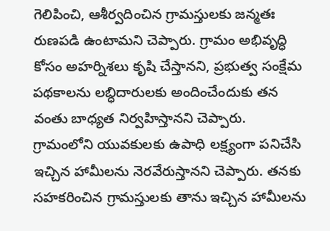గెలిపించి, ఆశీర్వదించిన గ్రామస్తులకు జన్మతః రుణపడి ఉంటామని చెప్పారు. గ్రామం అభివృద్ధి కోసం అహర్నిశలు కృషి చేస్తానని, ప్రభుత్వ సంక్షేమ పథకాలను లబ్ధిదారులకు అందించేందుకు తన వంతు బాధ్యత నిర్వహిస్తానని చెప్పారు.
గ్రామంలోని యువకులకు ఉపాధి లక్ష్యంగా పనిచేసి ఇచ్చిన హామీలను నెరవేరుస్తానని చెప్పారు. తనకు సహకరించిన గ్రామస్తులకు తాను ఇచ్చిన హామీలను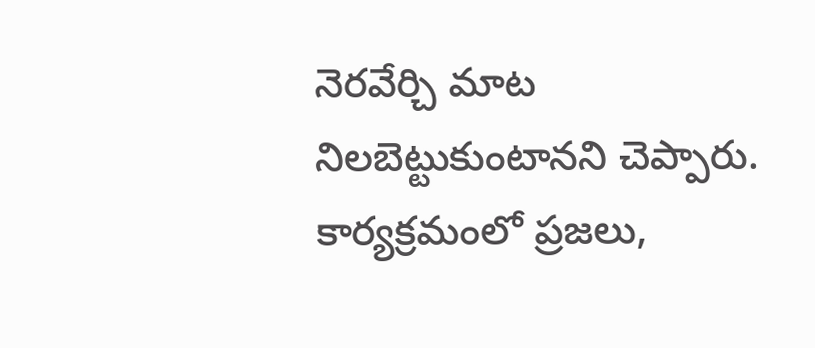నెరవేర్చి మాట నిలబెట్టుకుంటానని చెప్పారు. కార్యక్రమంలో ప్రజలు,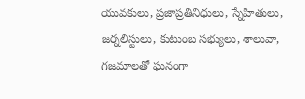యువకులు, ప్రజాప్రతినిధులు, స్నేహితులు, జర్నలిస్టులు, కుటుంబ సభ్యులు, శాలువా, గజమాలతో ఘనంగా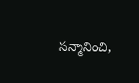సన్మానించి,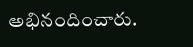అభినందించారు.